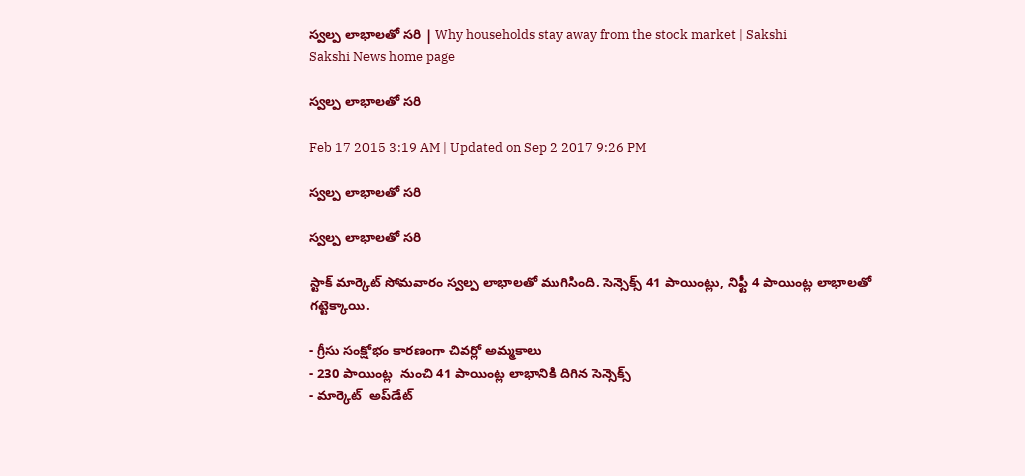స్వల్ప లాభాలతో సరి | Why households stay away from the stock market | Sakshi
Sakshi News home page

స్వల్ప లాభాలతో సరి

Feb 17 2015 3:19 AM | Updated on Sep 2 2017 9:26 PM

స్వల్ప లాభాలతో సరి

స్వల్ప లాభాలతో సరి

స్టాక్ మార్కెట్ సోమవారం స్వల్ప లాభాలతో ముగిసింది. సెన్సెక్స్ 41 పాయింట్లు, నిఫ్టీ 4 పాయింట్ల లాభాలతో గట్టెక్కాయి.

- గ్రీసు సంక్షోభం కారణంగా చివర్లో అమ్మకాలు
- 230 పాయింట్ల  నుంచి 41 పాయింట్ల లాభానికి దిగిన సెన్సెక్స్
- మార్కెట్  అప్‌డేట్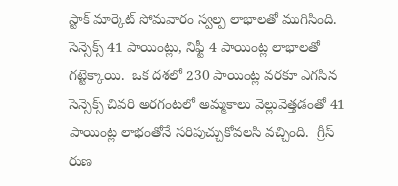స్టాక్ మార్కెట్ సోమవారం స్వల్ప లాభాలతో ముగిసింది. సెన్సెక్స్ 41 పాయింట్లు, నిఫ్టీ 4 పాయింట్ల లాభాలతో గట్టెక్కాయి.  ఒక దశలో 230 పాయింట్ల వరకూ ఎగసిన సెన్సెక్స్ చివరి అరగంటలో అమ్మకాలు వెల్లువెత్తడంతో 41 పాయింట్ల లాభంతోనే సరిపుచ్చుకోవలసి వచ్చింది.  గ్రీస్ రుణ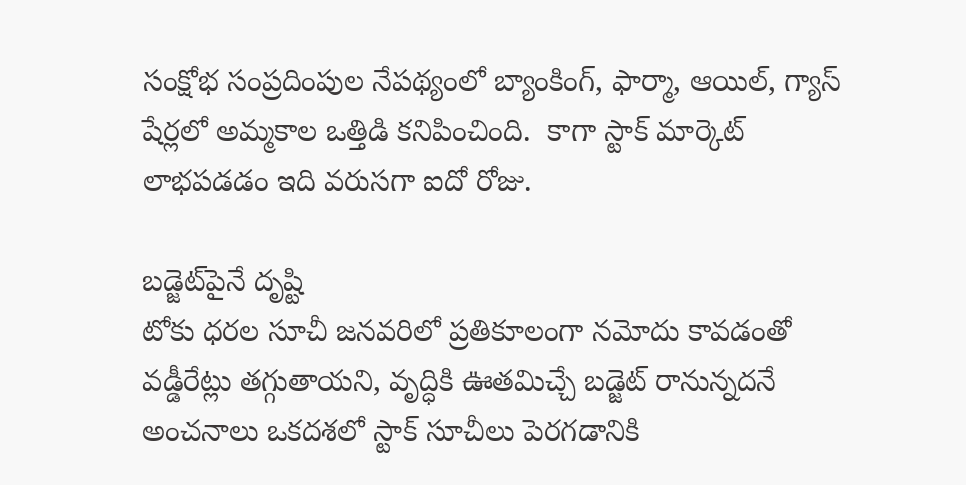సంక్షోభ సంప్రదింపుల నేపథ్యంలో బ్యాంకింగ్, ఫార్మా, ఆయిల్, గ్యాస్ షేర్లలో అమ్మకాల ఒత్తిడి కనిపించింది.  కాగా స్టాక్ మార్కెట్ లాభపడడం ఇది వరుసగా ఐదో రోజు.

బడ్జెట్‌పైనే దృష్టి
టోకు ధరల సూచీ జనవరిలో ప్రతికూలంగా నమోదు కావడంతో వడ్డీరేట్లు తగ్గుతాయని, వృద్ధికి ఊతమిచ్చే బడ్జెట్ రానున్నదనే అంచనాలు ఒకదశలో స్టాక్ సూచీలు పెరగడానికి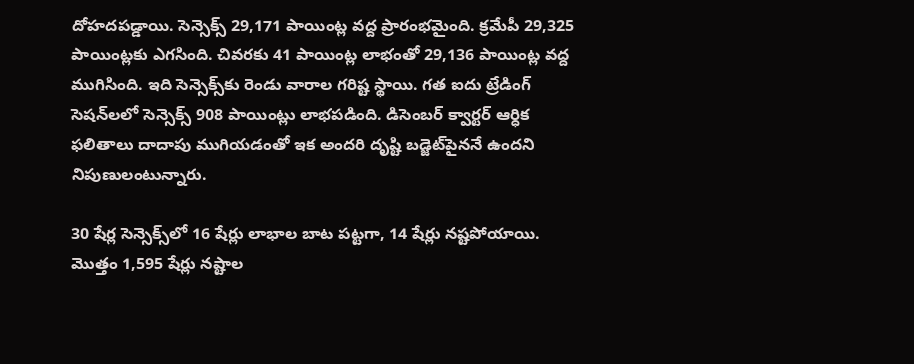దోహదపడ్డాయి. సెన్సెక్స్ 29,171 పాయింట్ల వద్ద ప్రారంభమైంది. క్రమేపీ 29,325 పాయింట్లకు ఎగసింది. చివరకు 41 పాయింట్ల లాభంతో 29,136 పాయింట్ల వద్ద ముగిసింది. ఇది సెన్సెక్స్‌కు రెండు వారాల గరిష్ట స్థాయి. గత ఐదు ట్రేడింగ్ సెషన్‌లలో సెన్సెక్స్ 908 పాయింట్లు లాభపడింది. డిసెంబర్ క్వార్టర్ ఆర్ధిక ఫలితాలు దాదాపు ముగియడంతో ఇక అందరి దృష్టి బడ్జెట్‌పైననే ఉందని నిపుణులంటున్నారు.

30 షేర్ల సెన్సెక్స్‌లో 16 షేర్లు లాభాల బాట పట్టగా, 14 షేర్లు నష్టపోయాయి.  మొత్తం 1,595 షేర్లు నష్టాల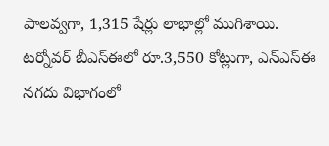పాలవ్వగా, 1,315 షేర్లు లాభాల్లో ముగిశాయి. టర్నోవర్ బీఎస్‌ఈలో రూ.3,550 కోట్లుగా, ఎన్‌ఎస్‌ఈ నగదు విభాగంలో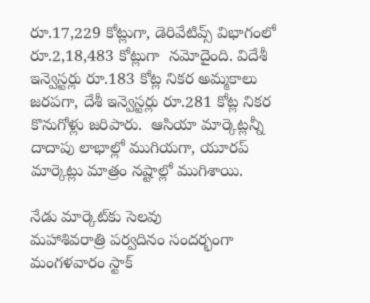రూ.17,229 కోట్లుగా, డెరివేటివ్స్ విభాగంలో రూ.2,18,483 కోట్లుగా  నమోదైంది. విదేశీ ఇన్వెస్టర్లు రూ.183 కోట్ల నికర అమ్మకాలు జరపగా, దేశీ ఇన్వెస్టర్లు రూ.281 కోట్ల నికర కొనుగోళ్లు జరిపారు.  ఆసియా మార్కెట్లన్నీ దాదాపు లాభాల్లో ముగియగా, యూరప్ మార్కెట్లు మాత్రం నష్టాల్లో ముగిశాయి.

నేడు మార్కెట్‌కు సెలవు
మహాశివరాత్రి పర్వదినం సందర్భంగా మంగళవారం స్టాక్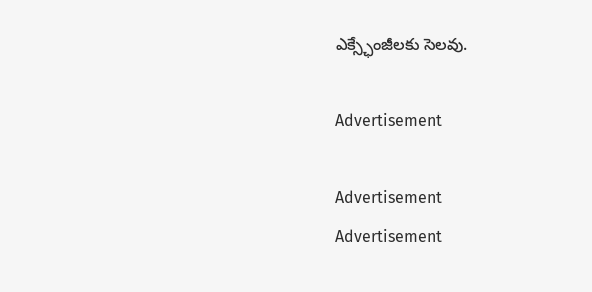ఎక్స్ఛేంజీలకు సెలవు.

Advertisement

Advertisement
Advertisement